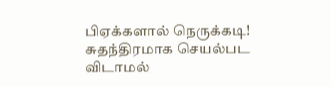பிஏக்களால் நெருக்கடி! சுதந்திரமாக செயல்பட விடாமல்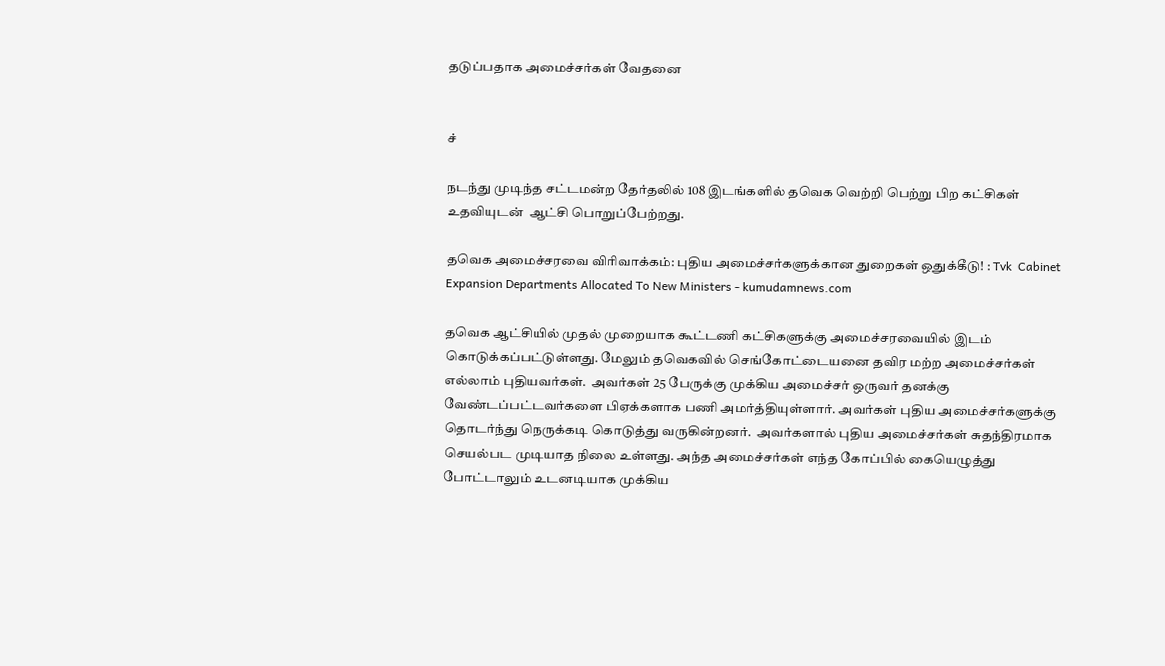தடுப்பதாக அமைச்சர்கள் வேதனை


ச்

நடந்து முடிந்த சட்டமன்ற தேர்தலில் 108 இடங்களில் தவெக வெற்றி பெற்று பிற கட்சிகள் உதவியுடன்  ஆட்சி பொறுப்பேற்றது.

தவெக அமைச்சரவை விரிவாக்கம்: புதிய அமைச்சர்களுக்கான துறைகள் ஒதுக்கீடு! : Tvk  Cabinet Expansion Departments Allocated To New Ministers - kumudamnews.com

தவெக ஆட்சியில் முதல் முறையாக கூட்டணி கட்சிகளுக்கு அமைச்சரவையில் இடம் கொடுக்கப்பட்டுள்ளது. மேலும் தவெகவில் செங்கோட்டையனை தவிர மற்ற அமைச்சர்கள் எல்லாம் புதியவர்கள்.  அவர்கள் 25 பேருக்கு முக்கிய அமைச்சர் ஒருவர் தனக்கு வேண்டப்பட்டவர்களை பிஏக்களாக பணி அமர்த்தியுள்ளார். அவர்கள் புதிய அமைச்சர்களுக்கு தொடர்ந்து நெருக்கடி கொடுத்து வருகின்றனர்.  அவர்களால் புதிய அமைச்சர்கள் சுதந்திரமாக செயல்பட முடியாத நிலை உள்ளது. அந்த அமைச்சர்கள் எந்த கோப்பில் கையெழுத்து போட்டாலும் உடனடியாக முக்கிய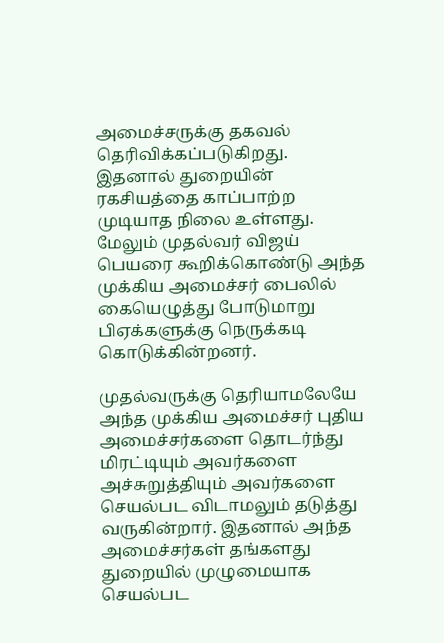அமைச்சருக்கு தகவல் தெரிவிக்கப்படுகிறது. இதனால் துறையின் ரகசியத்தை காப்பாற்ற முடியாத நிலை உள்ளது. மேலும் முதல்வர் விஜய் பெயரை கூறிக்கொண்டு அந்த முக்கிய அமைச்சர் பைலில் கையெழுத்து போடுமாறு பிஏக்களுக்கு நெருக்கடி கொடுக்கின்றனர்.

முதல்வருக்கு தெரியாமலேயே அந்த முக்கிய அமைச்சர் புதிய அமைச்சர்களை தொடர்ந்து மிரட்டியும் அவர்களை அச்சுறுத்தியும் அவர்களை செயல்பட விடாமலும் தடுத்து வருகின்றார். இதனால் அந்த அமைச்சர்கள் தங்களது துறையில் முழுமையாக செயல்பட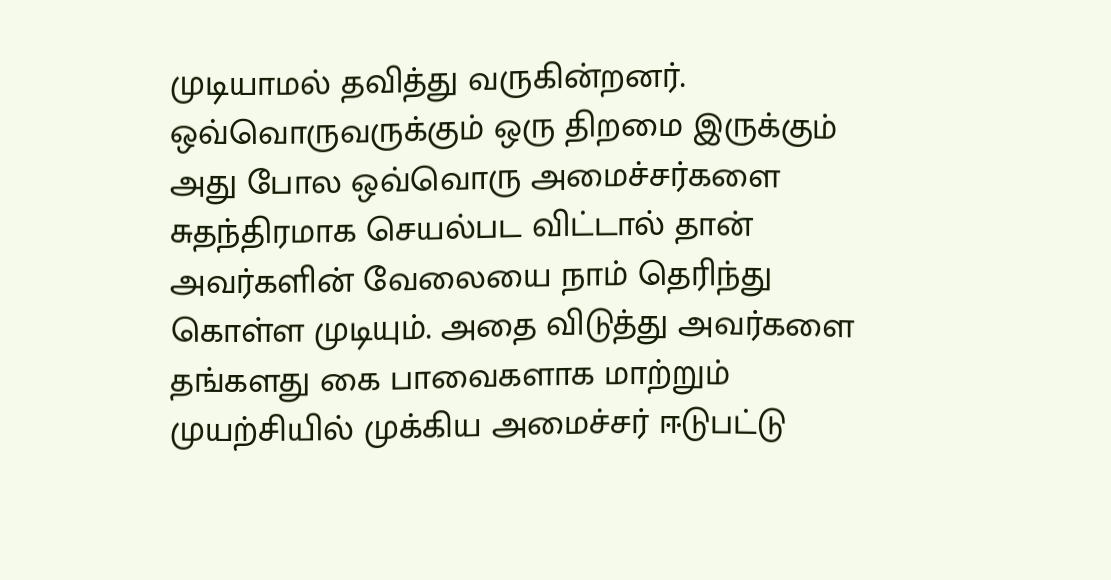முடியாமல் தவித்து வருகின்றனர். ஒவ்வொருவருக்கும் ஒரு திறமை இருக்கும் அது போல ஒவ்வொரு அமைச்சர்களை சுதந்திரமாக செயல்பட விட்டால் தான் அவர்களின் வேலையை நாம் தெரிந்து கொள்ள முடியும். அதை விடுத்து அவர்களை தங்களது கை பாவைகளாக மாற்றும் முயற்சியில் முக்கிய அமைச்சர் ஈடுபட்டு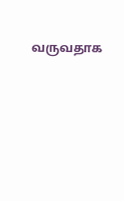வருவதாக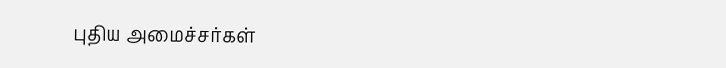புதிய அமைச்சர்கள்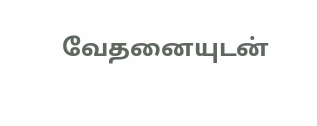வேதனையுடன்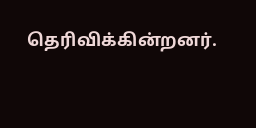தெரிவிக்கின்றனர்.